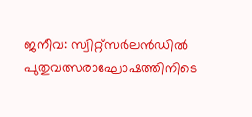ജനീവ: സ്വിറ്റ്സർലൻഡിൽ പുതുവത്സരാഘോഷത്തിനിടെ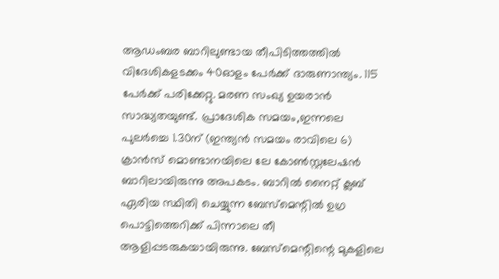ആഡംബര ബാറിലുണ്ടായ തീപിടിത്തത്തിൽ വിദേശികളടക്കം 40ഓളം പേർക്ക് ദാരുണാന്ത്യം. 115 പേർക്ക് പരിക്കേറ്റു. മരണ സംഖ്യ ഉയരാൻ സാദ്ധ്യതയുണ്ട്. പ്രാദേശിക സമയം,ഇന്നലെ പുലർച്ചെ 1.30ന് (ഇന്ത്യൻ സമയം രാവിലെ 6) ക്രാൻസ് മൊണ്ടാനയിലെ ലേ കോൺസ്റ്റലേഷൻ ബാറിലായിരുന്നു അപകടം. ബാറിൽ നൈറ്റ് ക്ലബ് ഏരിയ സ്ഥിതി ചെയ്യുന്ന ബേസ്മെന്റിൽ ഉഗ്ര പൊട്ടിത്തെറിക്ക് പിന്നാലെ തീ ആളിപ്പടരുകയായിരുന്നു. ബേസ്മെന്റിന്റെ മുകളിലെ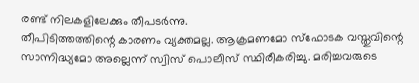രണ്ട് നിലകളിലേക്കും തീപടർന്നു.
തീപിടിത്തത്തിന്റെ കാരണം വ്യക്തമല്ല. ആക്രമണമോ സ്ഫോടക വസ്തുവിന്റെ സാന്നിദ്ധ്യമോ അല്ലെന്ന് സ്വിസ് പൊലീസ് സ്ഥിരീകരിച്ചു. മരിച്ചവരുടെ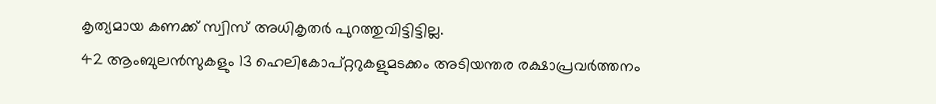കൃത്യമായ കണക്ക് സ്വിസ് അധികൃതർ പുറത്തുവിട്ടിട്ടില്ല.
42 ആംബുലൻസുകളും 13 ഹെലികോപ്റ്ററുകളുമടക്കം അടിയന്തര രക്ഷാപ്രവർത്തനം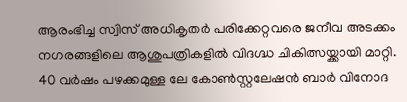ആരംഭിച്ച സ്വിസ് അധികൃതർ പരിക്കേറ്റവരെ ജനീവ അടക്കം നഗരങ്ങളിലെ ആശുപത്രികളിൽ വിദഗ്ദ്ധ ചികിത്സയ്ക്കായി മാറ്റി. 40 വർഷം പഴക്കമുള്ള ലേ കോൺസ്റ്റലേഷൻ ബാർ വിനോദ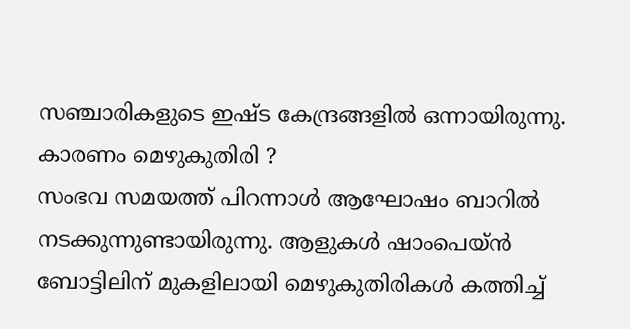സഞ്ചാരികളുടെ ഇഷ്ട കേന്ദ്രങ്ങളിൽ ഒന്നായിരുന്നു.
കാരണം മെഴുകുതിരി ?
സംഭവ സമയത്ത് പിറന്നാൾ ആഘോഷം ബാറിൽ നടക്കുന്നുണ്ടായിരുന്നു. ആളുകൾ ഷാംപെയ്ൻ ബോട്ടിലിന് മുകളിലായി മെഴുകുതിരികൾ കത്തിച്ച്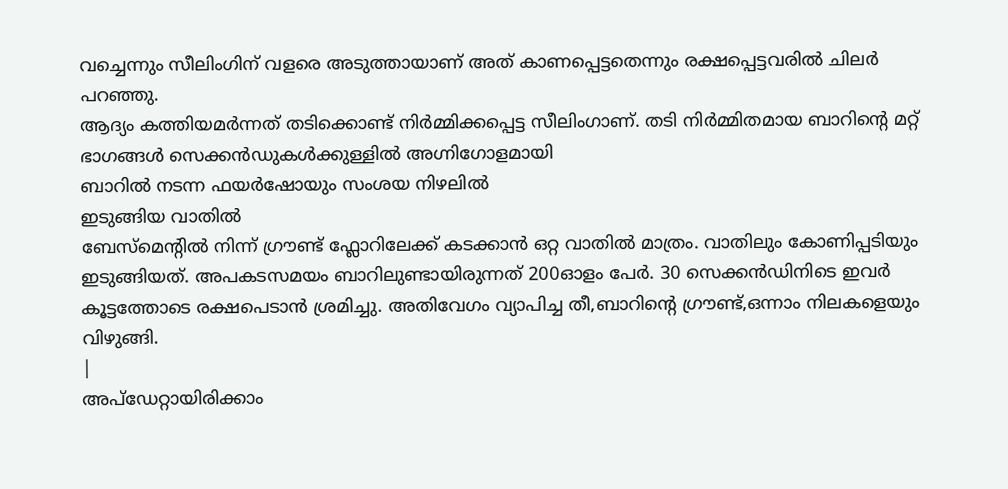വച്ചെന്നും സീലിംഗിന് വളരെ അടുത്തായാണ് അത് കാണപ്പെട്ടതെന്നും രക്ഷപ്പെട്ടവരിൽ ചിലർ പറഞ്ഞു.
ആദ്യം കത്തിയമർന്നത് തടിക്കൊണ്ട് നിർമ്മിക്കപ്പെട്ട സീലിംഗാണ്. തടി നിർമ്മിതമായ ബാറിന്റെ മറ്റ് ഭാഗങ്ങൾ സെക്കൻഡുകൾക്കുള്ളിൽ അഗ്നിഗോളമായി
ബാറിൽ നടന്ന ഫയർഷോയും സംശയ നിഴലിൽ
ഇടുങ്ങിയ വാതിൽ
ബേസ്മെന്റിൽ നിന്ന് ഗ്രൗണ്ട് ഫ്ലോറിലേക്ക് കടക്കാൻ ഒറ്റ വാതിൽ മാത്രം. വാതിലും കോണിപ്പടിയും ഇടുങ്ങിയത്. അപകടസമയം ബാറിലുണ്ടായിരുന്നത് 200ഓളം പേർ. 30 സെക്കൻഡിനിടെ ഇവർ കൂട്ടത്തോടെ രക്ഷപെടാൻ ശ്രമിച്ചു. അതിവേഗം വ്യാപിച്ച തീ,ബാറിന്റെ ഗ്രൗണ്ട്,ഒന്നാം നിലകളെയും വിഴുങ്ങി.
|
അപ്ഡേറ്റായിരിക്കാം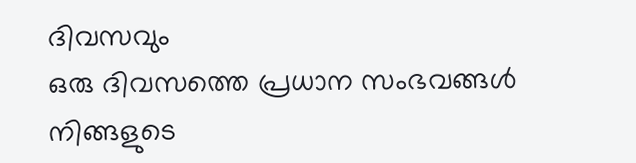ദിവസവും
ഒരു ദിവസത്തെ പ്രധാന സംഭവങ്ങൾ നിങ്ങളുടെ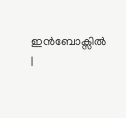ഇൻബോക്സിൽ |